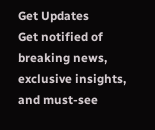Get Updates
Get notified of breaking news, exclusive insights, and must-see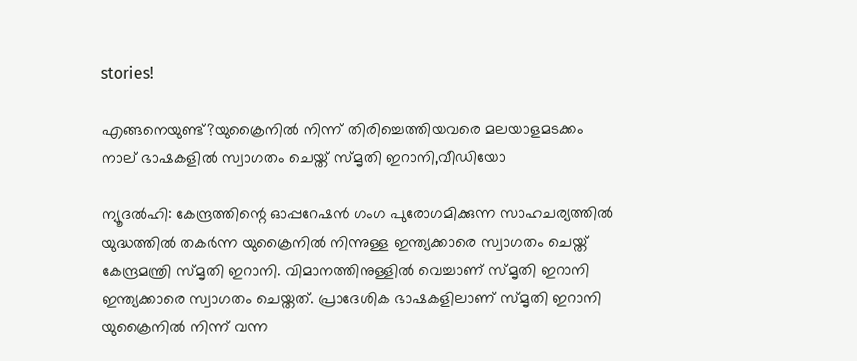stories!

എങ്ങനെയുണ്ട്?യുക്രൈനില്‍ നിന്ന് തിരിച്ചെത്തിയവരെ മലയാളമടക്കം നാല് ഭാഷകളില്‍ സ്വാഗതം ചെയ്ത് സ്മൃതി ഇറാനി,വീഡിയോ

ന്യൂദല്‍ഹി: കേന്ദ്രത്തിന്റെ ഓപ്പറേഷന്‍ ഗംഗ പുരോഗമിക്കുന്ന സാഹചര്യത്തില്‍ യുദ്ധത്തില്‍ തകര്‍ന്ന യുക്രൈനില്‍ നിന്നുള്ള ഇന്ത്യക്കാരെ സ്വാഗതം ചെയ്ത് കേന്ദ്രമന്ത്രി സ്മൃതി ഇറാനി. വിമാനത്തിനുള്ളില്‍ വെച്ചാണ് സ്മൃതി ഇറാനി ഇന്ത്യക്കാരെ സ്വാഗതം ചെയ്തത്. പ്രാദേശിക ഭാഷകളിലാണ് സ്മൃതി ഇറാനി യുക്രൈനില്‍ നിന്ന് വന്ന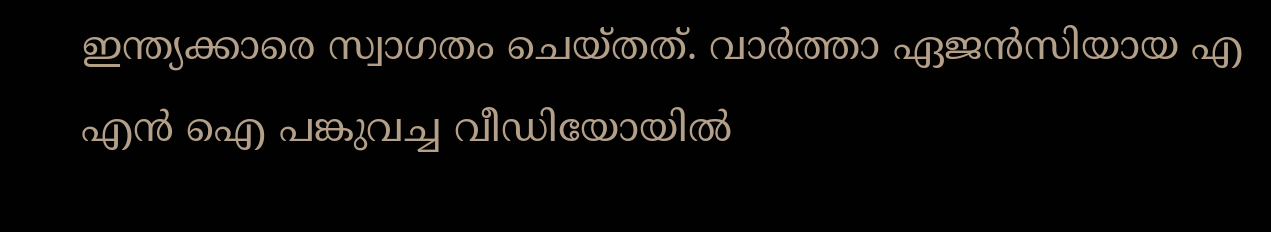ഇന്ത്യക്കാരെ സ്വാഗതം ചെയ്തത്. വാര്‍ത്താ ഏജന്‍സിയായ എ എന്‍ ഐ പങ്കുവച്ച വീഡിയോയില്‍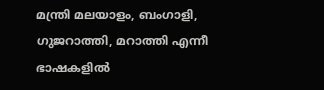മന്ത്രി മലയാളം, ബംഗാളി, ഗുജറാത്തി, മറാത്തി എന്നീ ഭാഷകളില്‍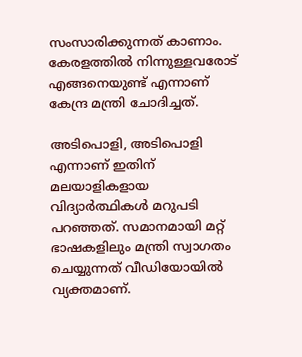സംസാരിക്കുന്നത് കാണാം. കേരളത്തില്‍ നിന്നുള്ളവരോട് എങ്ങനെയുണ്ട് എന്നാണ് കേന്ദ്ര മന്ത്രി ചോദിച്ചത്.

അടിപൊളി, അടിപൊളി എന്നാണ് ഇതിന് മലയാളികളായ വിദ്യാര്‍ത്ഥികള്‍ മറുപടി പറഞ്ഞത്. സമാനമായി മറ്റ് ഭാഷകളിലും മന്ത്രി സ്വാഗതം ചെയ്യുന്നത് വീഡിയോയില്‍ വ്യക്തമാണ്.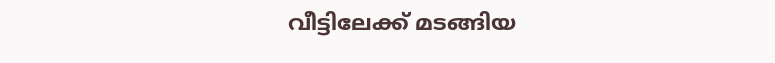വീട്ടിലേക്ക് മടങ്ങിയ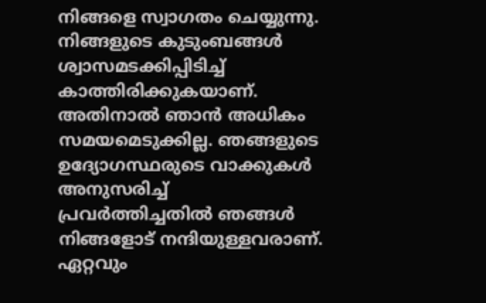നിങ്ങളെ സ്വാഗതം ചെയ്യുന്നു. നിങ്ങളുടെ കുടുംബങ്ങള്‍ ശ്വാസമടക്കിപ്പിടിച്ച് കാത്തിരിക്കുകയാണ്. അതിനാല്‍ ഞാന്‍ അധികം സമയമെടുക്കില്ല. ഞങ്ങളുടെ ഉദ്യോഗസ്ഥരുടെ വാക്കുകള്‍ അനുസരിച്ച് പ്രവര്‍ത്തിച്ചതില്‍ ഞങ്ങള്‍ നിങ്ങളോട് നന്ദിയുള്ളവരാണ്. ഏറ്റവും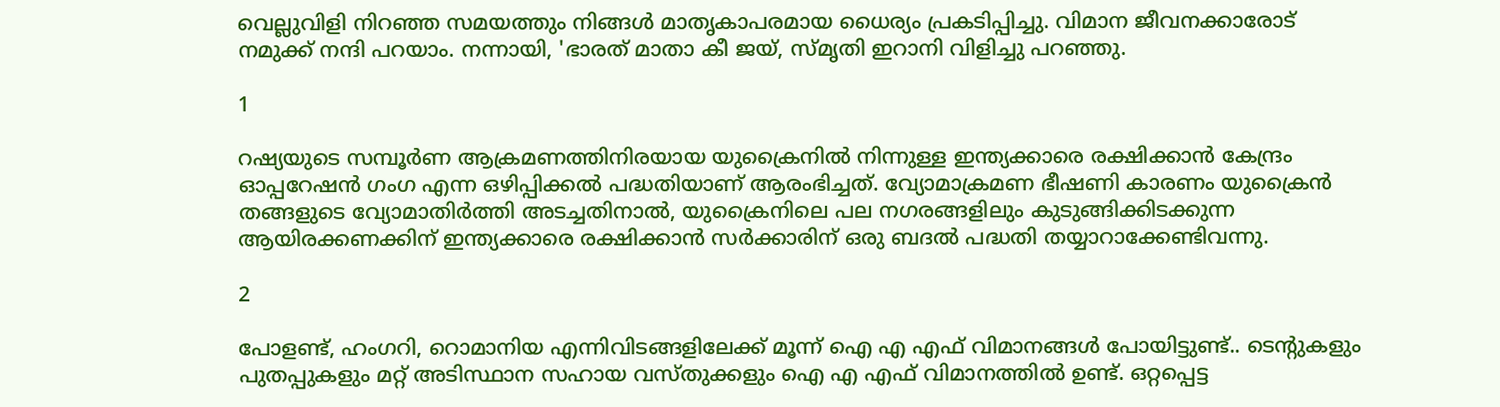വെല്ലുവിളി നിറഞ്ഞ സമയത്തും നിങ്ങള്‍ മാതൃകാപരമായ ധൈര്യം പ്രകടിപ്പിച്ചു. വിമാന ജീവനക്കാരോട് നമുക്ക് നന്ദി പറയാം. നന്നായി, 'ഭാരത് മാതാ കീ ജയ്, സ്മൃതി ഇറാനി വിളിച്ചു പറഞ്ഞു.

1

റഷ്യയുടെ സമ്പൂര്‍ണ ആക്രമണത്തിനിരയായ യുക്രൈനില്‍ നിന്നുള്ള ഇന്ത്യക്കാരെ രക്ഷിക്കാന്‍ കേന്ദ്രം ഓപ്പറേഷന്‍ ഗംഗ എന്ന ഒഴിപ്പിക്കല്‍ പദ്ധതിയാണ് ആരംഭിച്ചത്. വ്യോമാക്രമണ ഭീഷണി കാരണം യുക്രൈന്‍ തങ്ങളുടെ വ്യോമാതിര്‍ത്തി അടച്ചതിനാല്‍, യുക്രൈനിലെ പല നഗരങ്ങളിലും കുടുങ്ങിക്കിടക്കുന്ന ആയിരക്കണക്കിന് ഇന്ത്യക്കാരെ രക്ഷിക്കാന്‍ സര്‍ക്കാരിന് ഒരു ബദല്‍ പദ്ധതി തയ്യാറാക്കേണ്ടിവന്നു.

2

പോളണ്ട്, ഹംഗറി, റൊമാനിയ എന്നിവിടങ്ങളിലേക്ക് മൂന്ന് ഐ എ എഫ് വിമാനങ്ങള്‍ പോയിട്ടുണ്ട്.. ടെന്റുകളും പുതപ്പുകളും മറ്റ് അടിസ്ഥാന സഹായ വസ്തുക്കളും ഐ എ എഫ് വിമാനത്തില്‍ ഉണ്ട്. ഒറ്റപ്പെട്ട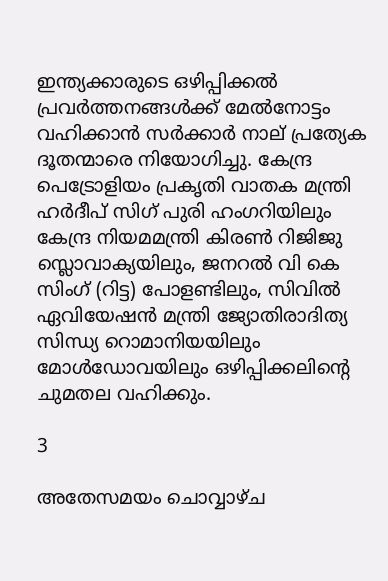ഇന്ത്യക്കാരുടെ ഒഴിപ്പിക്കല്‍ പ്രവര്‍ത്തനങ്ങള്‍ക്ക് മേല്‍നോട്ടം വഹിക്കാന്‍ സര്‍ക്കാര്‍ നാല് പ്രത്യേക ദൂതന്മാരെ നിയോഗിച്ചു. കേന്ദ്ര പെട്രോളിയം പ്രകൃതി വാതക മന്ത്രി ഹര്‍ദീപ് സിഗ് പുരി ഹംഗറിയിലും കേന്ദ്ര നിയമമന്ത്രി കിരണ്‍ റിജിജു സ്ലൊവാക്യയിലും, ജനറല്‍ വി കെ സിംഗ് (റിട്ട) പോളണ്ടിലും, സിവില്‍ ഏവിയേഷന്‍ മന്ത്രി ജ്യോതിരാദിത്യ സിന്ധ്യ റൊമാനിയയിലും മോള്‍ഡോവയിലും ഒഴിപ്പിക്കലിന്റെ ചുമതല വഹിക്കും.

3

അതേസമയം ചൊവ്വാഴ്ച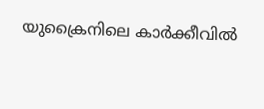യുക്രൈനിലെ കാര്‍ക്കീവില്‍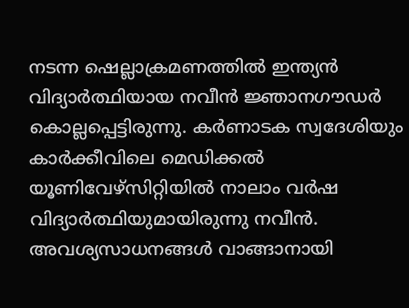നടന്ന ഷെല്ലാക്രമണത്തില്‍ ഇന്ത്യന്‍ വിദ്യാര്‍ത്ഥിയായ നവീന്‍ ജ്ഞാനഗൗഡര്‍ കൊല്ലപ്പെട്ടിരുന്നു. കര്‍ണാടക സ്വദേശിയും കാര്‍ക്കീവിലെ മെഡിക്കല്‍ യൂണിവേഴ്‌സിറ്റിയില്‍ നാലാം വര്‍ഷ വിദ്യാര്‍ത്ഥിയുമായിരുന്നു നവീന്‍. അവശ്യസാധനങ്ങള്‍ വാങ്ങാനായി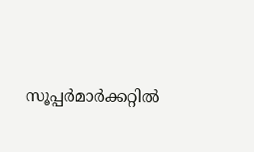സൂപ്പര്‍മാര്‍ക്കറ്റില്‍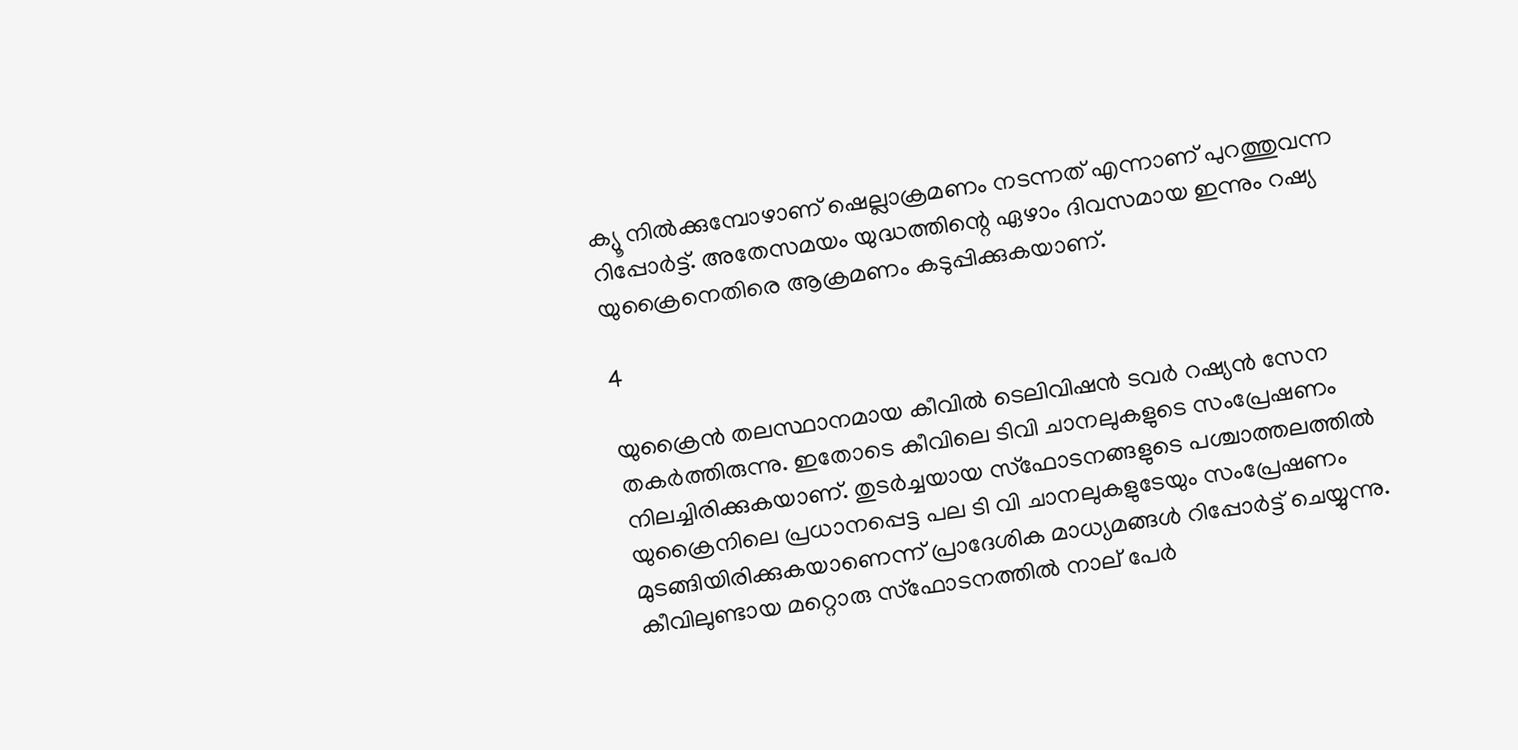ക്യൂ നില്‍ക്കുമ്പോഴാണ് ഷെല്ലാക്രമണം നടന്നത് എന്നാണ് പുറത്തുവന്ന റിപ്പോര്‍ട്ട്. അതേസമയം യുദ്ധത്തിന്റെ ഏഴാം ദിവസമായ ഇന്നും റഷ്യ യുക്രൈനെതിരെ ആക്രമണം കടുപ്പിക്കുകയാണ്.

4

യുക്രൈന്‍ തലസ്ഥാനമായ കീവില്‍ ടെലിവിഷന്‍ ടവര്‍ റഷ്യന്‍ സേന തകര്‍ത്തിരുന്നു. ഇതോടെ കീവിലെ ടിവി ചാനലുകളുടെ സംപ്രേഷണം നിലച്ചിരിക്കുകയാണ്. തുടര്‍ച്ചയായ സ്‌ഫോടനങ്ങളുടെ പശ്ചാത്തലത്തില്‍ യുക്രൈനിലെ പ്രധാനപ്പെട്ട പല ടി വി ചാനലുകളുടേയും സംപ്രേഷണം മുടങ്ങിയിരിക്കുകയാണെന്ന് പ്രാദേശിക മാധ്യമങ്ങള്‍ റിപ്പോര്‍ട്ട് ചെയ്യുന്നു. കീവിലുണ്ടായ മറ്റൊരു സ്‌ഫോടനത്തില്‍ നാല് പേര്‍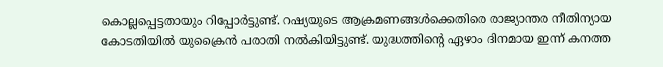കൊല്ലപ്പെട്ടതായും റിപ്പോര്‍ട്ടുണ്ട്. റഷ്യയുടെ ആക്രമണങ്ങള്‍ക്കെതിരെ രാജ്യാന്തര നീതിന്യായ കോടതിയില്‍ യുക്രൈന്‍ പരാതി നല്‍കിയിട്ടുണ്ട്. യുദ്ധത്തിന്റെ ഏഴാം ദിനമായ ഇന്ന് കനത്ത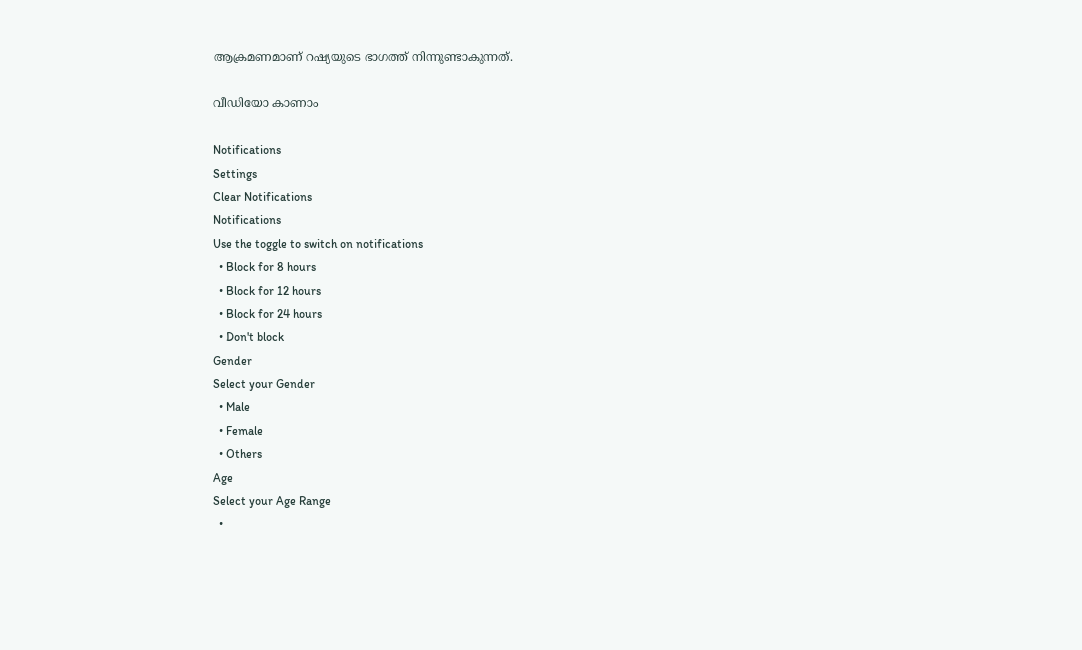ആക്രമണമാണ് റഷ്യയുടെ ഭാഗത്ത് നിന്നുണ്ടാകുന്നത്.

വീഡിയോ കാണാം

Notifications
Settings
Clear Notifications
Notifications
Use the toggle to switch on notifications
  • Block for 8 hours
  • Block for 12 hours
  • Block for 24 hours
  • Don't block
Gender
Select your Gender
  • Male
  • Female
  • Others
Age
Select your Age Range
  •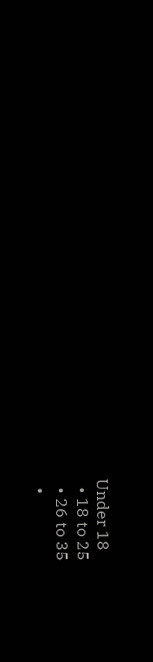Under 18
  • 18 to 25
  • 26 to 35
  •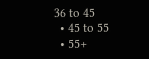36 to 45
  • 45 to 55
  • 55+